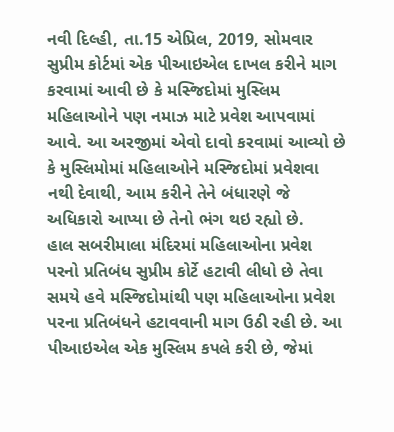નવી દિલ્હી, તા.15 એપ્રિલ, 2019, સોમવાર
સુપ્રીમ કોર્ટમાં એક પીઆઇએલ દાખલ કરીને માગ કરવામાં આવી છે કે મસ્જિદોમાં મુસ્લિમ મહિલાઓને પણ નમાઝ માટે પ્રવેશ આપવામાં આવે. આ અરજીમાં એવો દાવો કરવામાં આવ્યો છે કે મુસ્લિમોમાં મહિલાઓને મસ્જિદોમાં પ્રવેશવા નથી દેવાથી, આમ કરીને તેને બંધારણે જે અધિકારો આપ્યા છે તેનો ભંગ થઇ રહ્યો છે.
હાલ સબરીમાલા મંદિરમાં મહિલાઓના પ્રવેશ પરનો પ્રતિબંધ સુપ્રીમ કોર્ટે હટાવી લીધો છે તેવા સમયે હવે મસ્જિદોમાંથી પણ મહિલાઓના પ્રવેશ પરના પ્રતિબંધને હટાવવાની માગ ઉઠી રહી છે. આ પીઆઇએલ એક મુસ્લિમ કપલે કરી છે, જેમાં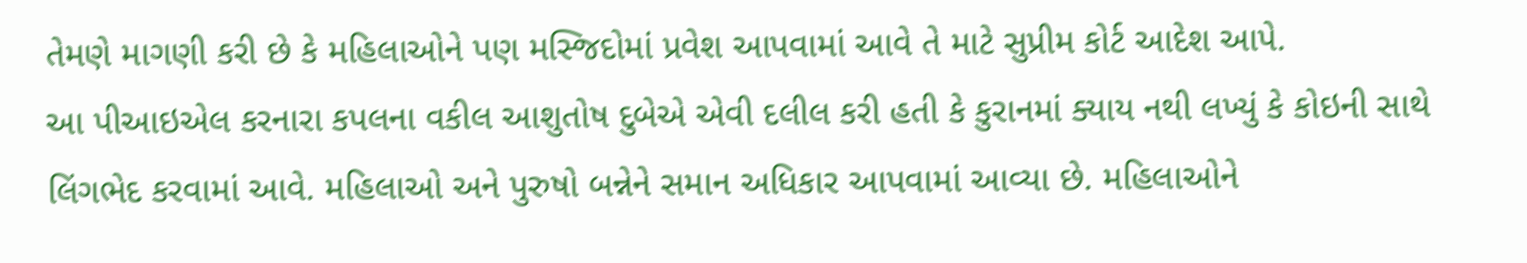તેમણે માગણી કરી છે કે મહિલાઓને પણ મસ્જિદોમાં પ્રવેશ આપવામાં આવે તે માટે સુપ્રીમ કોર્ટ આદેશ આપે.
આ પીઆઇએલ કરનારા કપલના વકીલ આશુતોષ દુબેએ એવી દલીલ કરી હતી કે કુરાનમાં ક્યાય નથી લખ્યું કે કોઇની સાથે લિંગભેદ કરવામાં આવે. મહિલાઓ અને પુરુષો બન્નેને સમાન અધિકાર આપવામાં આવ્યા છે. મહિલાઓને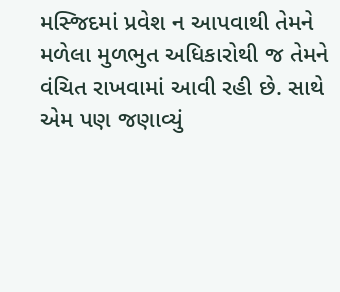મસ્જિદમાં પ્રવેશ ન આપવાથી તેમને મળેલા મુળભુત અધિકારોથી જ તેમને વંચિત રાખવામાં આવી રહી છે. સાથે એમ પણ જણાવ્યું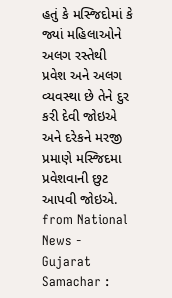હતું કે મસ્જિદોમાં કે જ્યાં મહિલાઓને અલગ રસ્તેથી પ્રવેશ અને અલગ વ્યવસ્થા છે તેને દુર કરી દેવી જોઇએ અને દરેકને મરજી પ્રમાણે મસ્જિદમા પ્રવેશવાની છુટ આપવી જોઇએ.
from National News - Gujarat Samachar :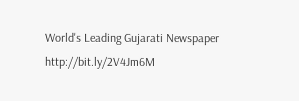World's Leading Gujarati Newspaper http://bit.ly/2V4Jm6M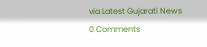via Latest Gujarati News
0 Comments